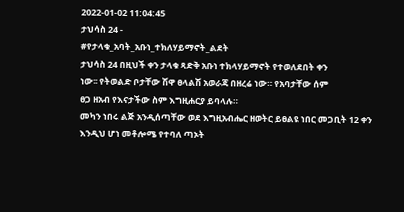2022-01-02 11:04:45
ታህሳስ 24 -
#የታላቁ_አባት_አቡነ_ተክለሃይማኖት_ልደት
ታህሳስ 24 በዚህች ቀን ታላቁ ጻድቅ አቡነ ተክላሃይማኖት የተወለደበት ቀን
ነው፡፡ የትወልድ ቦታቸው ሽዋ ፀላልሽ አወራጃ በዘረሬ ነው። የአባታቸው ሰም
ፀጋ ዘአብ የእናታችው ስም እግዚሐርያ ይባላሉ።
መካን ነበሩ ልጅ አንዲሰጣቸው ወደ እግዚአብሔር ዘወትር ይፀልዩ ነበር መጋቢት 12 ቀን እንዲህ ሆነ መቶሎሜ የተባለ ጣኦት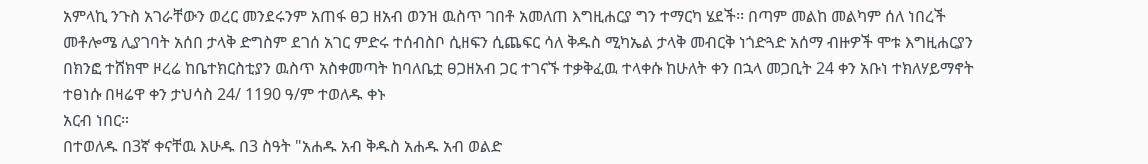አምላኪ ንጉስ አገራቸውን ወረር መንደሩንም አጠፋ ፀጋ ዘአብ ወንዝ ዉስጥ ገበቶ አመለጠ እግዚሐርያ ግን ተማርካ ሄደች፡፡ በጣም መልከ መልካም ሰለ ነበረች መቶሎሜ ሊያገባት አሰበ ታላቅ ድግስም ደገሰ አገር ምድሩ ተሰብስቦ ሲዘፍን ሲጨፍር ሳለ ቅዱስ ሚካኤል ታላቅ መብርቅ ነጎድጓድ አሰማ ብዙዎች ሞቱ እግዚሐርያን በክንፎ ተሸክሞ ዞረሬ ከቤተክርስቲያን ዉስጥ አስቀመጣት ከባለቤቷ ፀጋዘአብ ጋር ተገናኙ ተቃቅፈዉ ተላቀሱ ከሁለት ቀን በኋላ መጋቢት 24 ቀን አቡነ ተክለሃይማኖት ተፀነሱ በዛሬዋ ቀን ታህሳስ 24/ 1190 ዓ/ም ተወለዱ ቀኑ
አርብ ነበር።
በተወለዱ በ3ኛ ቀናቸዉ እሁዱ በ3 ስዓት "አሐዱ አብ ቅዱስ አሐዱ አብ ወልድ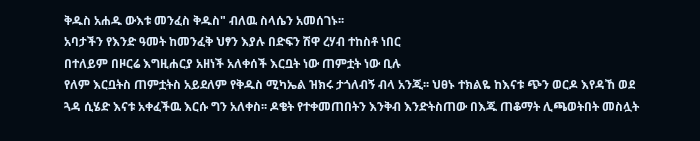ቅዱስ አሐዱ ውእቱ መንፈስ ቅዱስ" ብለዉ ስላሴን አመሰገኑ፡፡
አባታችን የእንድ ዓመት ከመንፈቅ ህፃን እያሉ በድፍን ሽዋ ረሃብ ተከስቶ ነበር
በተለይም በዞርሬ እግዚሐርያ አዘነች አለቀሰች እርቧት ነው ጠምቷት ነው ቢሉ
የለም እርቧትስ ጠምቷትስ አይደለም የቅዱስ ሚካኤል ዝክሩ ታጎለብኝ ብላ አንጂ፡፡ ህፀኑ ተክልዬ ከእናቱ ጭን ወርዶ እየዳኸ ወደ ጓዳ ሲሄድ እናቱ አቀፈችዉ እርሱ ግን አለቀስ፡፡ ዶቄት የተቀመጠበትን እንቅብ እንድትስጠው በእጁ ጠቆማት ሊጫወትበት መስሏት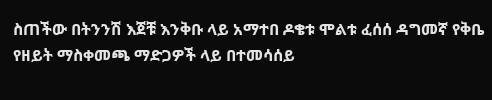ስጠችው በትንንሽ እጀቹ እንቅቡ ላይ አማተበ ዶቄቱ ሞልቱ ፈሰሰ ዳግመኛ የቅቤ የዘይት ማስቀመጫ ማድጋዎች ላይ በተመሳሰይ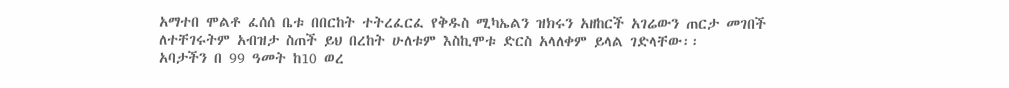አማተበ ሞልቶ ፈሰሰ ቤቱ በበርከት ተትረፈርፈ የቅዱስ ሚካኤልን ዝክሩን አዘከርች አገሬውን ጠርታ መገበች ለተቸገሩትም አብዝታ ስጠች ይህ በረከት ሁለቱም እስኪሞቱ ድርስ አላለቀም ይላል ገድላቸው፡፡
አባታችን በ 99 ዓመት ከ10 ወረ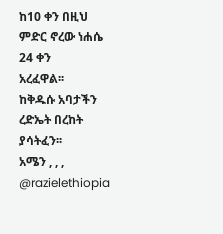ከ10 ቀን በዚህ ምድር ኖረው ነሐሴ 24 ቀን
አረፈዋል፡፡
ከቅዱሱ አባታችን ረድኤት በረከት ያሳትፈን፡፡
አሜን , , ,
@razielethiopia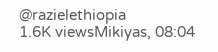@razielethiopia
1.6K viewsMikiyas, 08:04